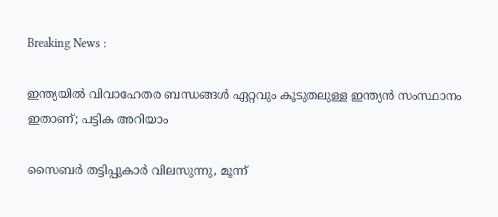Breaking News :

ഇന്ത്യയില്‍ വിവാഹേതര ബന്ധങ്ങള്‍ ഏറ്റവും കൂടുതലുള്ള ഇന്ത്യന്‍ സംസ്ഥാനം ഇതാണ്; പട്ടിക അറിയാം

സൈബര്‍ തട്ടിപ്പുകാര്‍ വിലസുന്നു, മൂന്ന്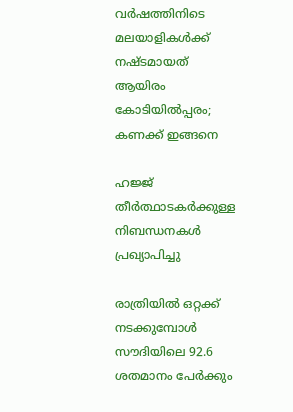വര്‍ഷത്തിനിടെ മലയാളികള്‍ക്ക് നഷ്ടമായത് ആയിരം കോടിയില്‍പ്പരം; കണക്ക് ഇങ്ങനെ

ഹജ്ജ് തീർത്ഥാടകർക്കുള്ള നിബന്ധനകൾ പ്രഖ്യാപിച്ചു

രാത്രിയിൽ ഒറ്റക്ക് നടക്കുമ്പോൾ സൗദിയിലെ 92.6 ശതമാനം പേർക്കും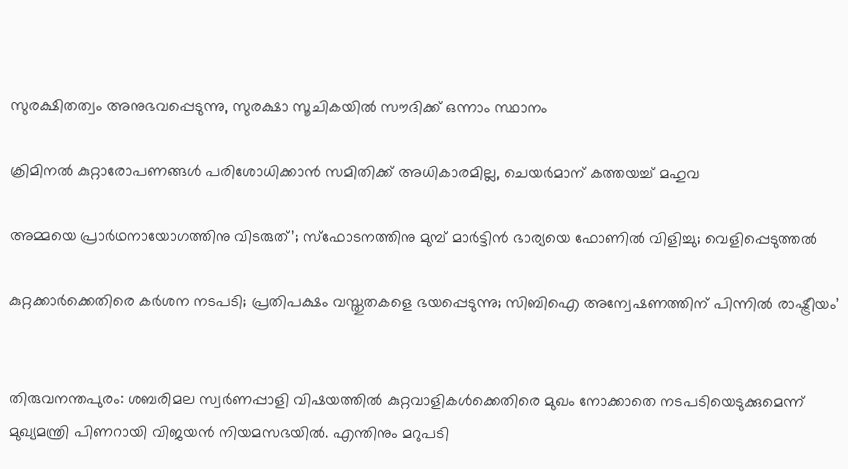സുരക്ഷിതത്വം അനുഭവപ്പെടുന്നു, സുരക്ഷാ സൂചികയിൽ സൗദിക്ക് ഒന്നാം സ്ഥാനം

ക്രിമിനല്‍ കുറ്റാരോപണങ്ങള്‍ പരിശോധിക്കാന്‍ സമിതിക്ക്‌ അധികാരമില്ല, ചെയര്‍മാന്‌ കത്തയച്ച് മഹുവ

അമ്മയെ പ്രാര്‍ഥനായോഗത്തിനു വിടരുത്’; സ്‌ഫോടനത്തിനു മുമ്പ് മാര്‍ട്ടിന്‍ ഭാര്യയെ ഫോണില്‍ വിളിച്ചു; വെളിപ്പെടുത്തല്‍

കുറ്റക്കാര്‍ക്കെതിരെ കര്‍ശന നടപടി; പ്രതിപക്ഷം വസ്തുതകളെ ഭയപ്പെടുന്നു; സിബിഐ അന്വേഷണത്തിന് പിന്നില്‍ രാഷ്ട്രീയം’


തിരുവനന്തപുരം: ശബരിമല സ്വര്‍ണപ്പാളി വിഷയത്തില്‍ കുറ്റവാളികള്‍ക്കെതിരെ മുഖം നോക്കാതെ നടപടിയെടുക്കുമെന്ന് മുഖ്യമന്ത്രി പിണറായി വിജയന്‍ നിയമസഭയില്‍. എന്തിനും മറുപടി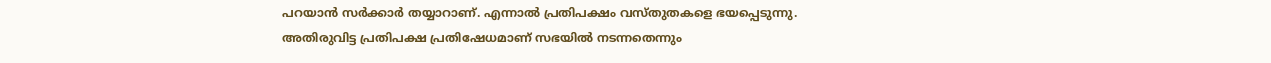പറയാന്‍ സര്‍ക്കാര്‍ തയ്യാറാണ്. എന്നാല്‍ പ്രതിപക്ഷം വസ്തുതകളെ ഭയപ്പെടുന്നു. അതിരുവിട്ട പ്രതിപക്ഷ പ്രതിഷേധമാണ് സഭയില്‍ നടന്നതെന്നും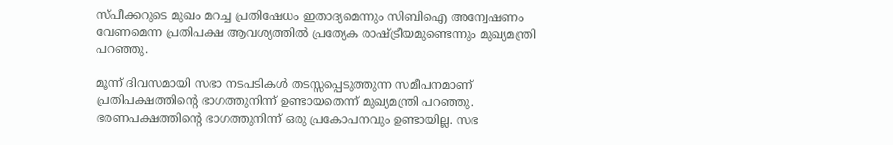സ്പീക്കറുടെ മുഖം മറച്ച പ്രതിഷേധം ഇതാദ്യമെന്നും സിബിഐ അന്വേഷണം വേണമെന്ന പ്രതിപക്ഷ ആവശ്യത്തില്‍ പ്രത്യേക രാഷ്ട്രീയമുണ്ടെന്നും മുഖ്യമന്ത്രി പറഞ്ഞു.

മൂന്ന് ദിവസമായി സഭാ നടപടികള്‍ തടസ്സപ്പെടുത്തുന്ന സമീപനമാണ് പ്രതിപക്ഷത്തിന്റെ ഭാഗത്തുനിന്ന് ഉണ്ടായതെന്ന് മുഖ്യമന്ത്രി പറഞ്ഞു. ഭരണപക്ഷത്തിന്റെ ഭാഗത്തുനിന്ന് ഒരു പ്രകോപനവും ഉണ്ടായില്ല. സഭ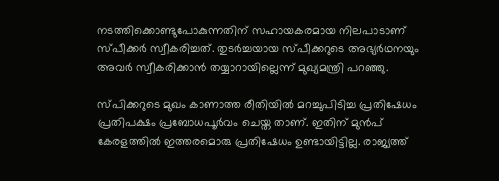നടത്തിക്കൊണ്ടുപോകുന്നതിന് സഹായകരമായ നിലപാടാണ് സ്പീക്കര്‍ സ്വീകരിച്ചത്. തുടര്‍ച്ചയായ സ്പീക്കറുടെ അഭ്യര്‍ഥനയും അവര്‍ സ്വീകരിക്കാന്‍ തയ്യാറായില്ലെന്ന് മുഖ്യമന്ത്രി പറഞ്ഞു.

സ്പിക്കറുടെ മുഖം കാണാത്ത രീതിയില്‍ മറച്ചുപിടിച്ച പ്രതിഷേധം പ്രതിപക്ഷം പ്രബോധപൂര്‍വം ചെയ്ത താണ്. ഇതിന് മുന്‍പ് കേരളത്തില്‍ ഇത്തരമൊരു പ്രതിഷേധം ഉണ്ടായിട്ടില്ല. രാജ്യത്ത്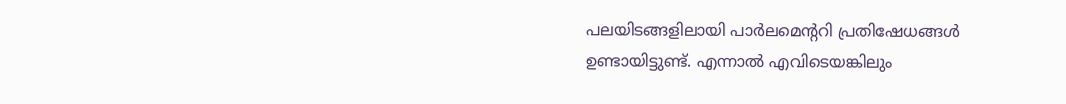പലയിടങ്ങളിലായി പാര്‍ലമെന്ററി പ്രതിഷേധങ്ങള്‍ ഉണ്ടായിട്ടുണ്ട്. എന്നാല്‍ എവിടെയങ്കിലും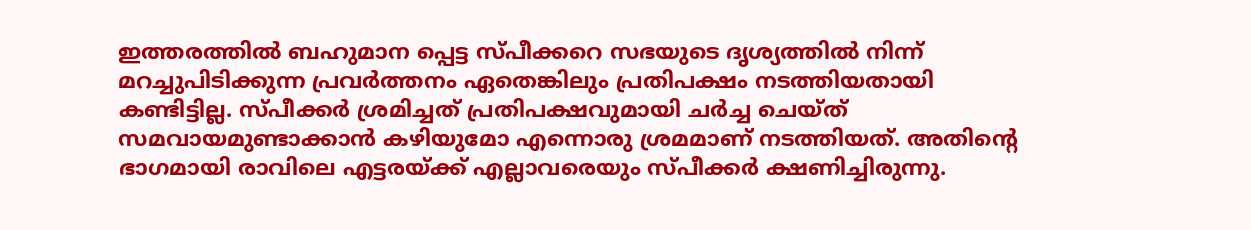ഇത്തരത്തില്‍ ബഹുമാന പ്പെട്ട സ്പീക്കറെ സഭയുടെ ദൃശ്യത്തില്‍ നിന്ന് മറച്ചുപിടിക്കുന്ന പ്രവര്‍ത്തനം ഏതെങ്കിലും പ്രതിപക്ഷം നടത്തിയതായി കണ്ടിട്ടില്ല. സ്പീക്കര്‍ ശ്രമിച്ചത് പ്രതിപക്ഷവുമായി ചര്‍ച്ച ചെയ്ത് സമവായമുണ്ടാക്കാന്‍ കഴിയുമോ എന്നൊരു ശ്രമമാണ് നടത്തിയത്. അതിന്റെ ഭാഗമായി രാവിലെ എട്ടരയ്ക്ക് എല്ലാവരെയും സ്പീക്കര്‍ ക്ഷണിച്ചിരുന്നു.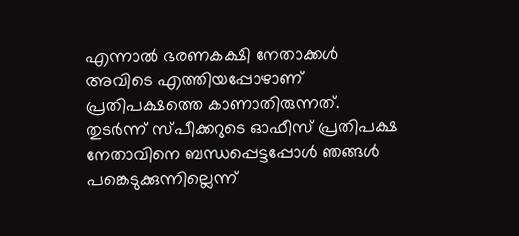എന്നാല്‍ ഭരണകക്ഷി നേതാക്കള്‍ അവിടെ എത്തിയപ്പോഴാണ് പ്രതിപക്ഷത്തെ കാണാതിരുന്നത്. തുടര്‍ന്ന് സ്പീക്കറുടെ ഓഫീസ് പ്രതിപക്ഷ നേതാവിനെ ബന്ധപ്പെട്ടപ്പോള്‍ ഞങ്ങള്‍ പങ്കെടുക്കുന്നില്ലെന്ന്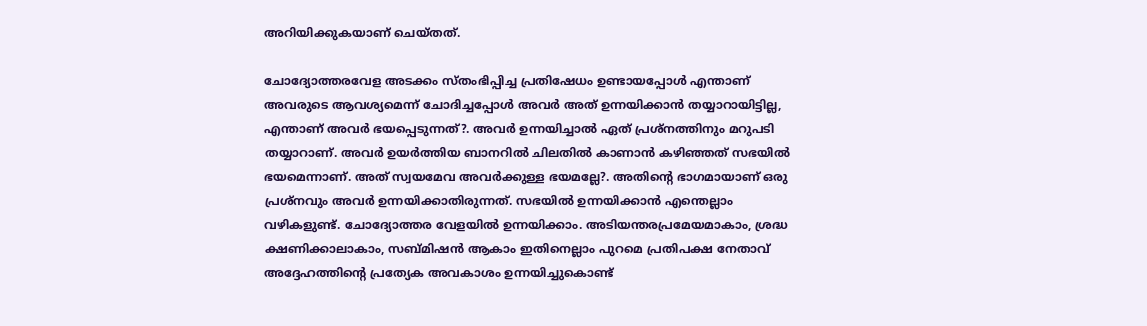അറിയിക്കുകയാണ് ചെയ്തത്.

ചോദ്യോത്തരവേള അടക്കം സ്തംഭിപ്പിച്ച പ്രതിഷേധം ഉണ്ടായപ്പോള്‍ എന്താണ് അവരുടെ ആവശ്യമെന്ന് ചോദിച്ചപ്പോള്‍ അവര്‍ അത് ഉന്നയിക്കാന്‍ തയ്യാറായിട്ടില്ല, എന്താണ് അവര്‍ ഭയപ്പെടുന്നത്?. അവര്‍ ഉന്നയിച്ചാല്‍ ഏത് പ്രശ്‌നത്തിനും മറുപടി തയ്യാറാണ്. അവര്‍ ഉയര്‍ത്തിയ ബാനറില്‍ ചിലതില്‍ കാണാന്‍ കഴിഞ്ഞത് സഭയില്‍ ഭയമെന്നാണ്. അത് സ്വയമേവ അവര്‍ക്കുള്ള ഭയമല്ലേ?. അതിന്റെ ഭാഗമായാണ് ഒരു പ്രശ്‌നവും അവര്‍ ഉന്നയിക്കാതിരുന്നത്. സഭയില്‍ ഉന്നയിക്കാന്‍ എന്തെല്ലാം വഴികളുണ്ട്. ചോദ്യോത്തര വേളയില്‍ ഉന്നയിക്കാം. അടിയന്തരപ്രമേയമാകാം, ശ്രദ്ധ ക്ഷണിക്കാലാകാം, സബ്മിഷന്‍ ആകാം ഇതിനെല്ലാം പുറമെ പ്രതിപക്ഷ നേതാവ് അദ്ദേഹത്തിന്റെ പ്രത്യേക അവകാശം ഉന്നയിച്ചുകൊണ്ട്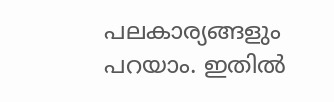പലകാര്യങ്ങളും പറയാം. ഇതില്‍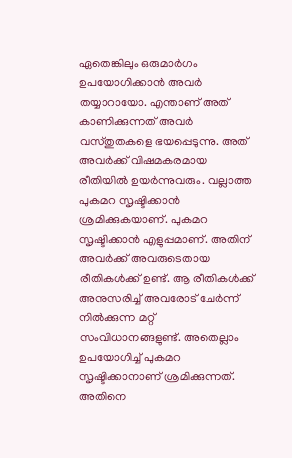ഏതെങ്കിലും ഒരുമാര്‍ഗം ഉപയോഗിക്കാന്‍ അവര്‍ തയ്യാറായോ. എന്താണ് അത് കാണിക്കുന്നത് അവര്‍ വസ്തുതകളെ ഭയപ്പെടുന്നു. അത് അവര്‍ക്ക് വിഷമകരമായ രീതിയില്‍ ഉയര്‍ന്നുവരും. വല്ലാത്ത പുകമറ സൃഷ്ടിക്കാന്‍ ശ്രമിക്കുകയാണ്. പുകമറ സൃഷ്ടിക്കാന്‍ എളുപ്പമാണ്. അതിന് അവര്‍ക്ക് അവരുടെതായ രീതികള്‍ക്ക് ഉണ്ട്. ആ രീതികള്‍ക്ക് അനുസരിച്ച് അവരോട് ചേര്‍ന്ന് നില്‍ക്കുന്ന മറ്റ് സംവിധാനങ്ങളുണ്ട്. അതെല്ലാം ഉപയോഗിച്ച് പുകമറ സൃഷ്ടിക്കാനാണ് ശ്രമിക്കുന്നത്. അതിനെ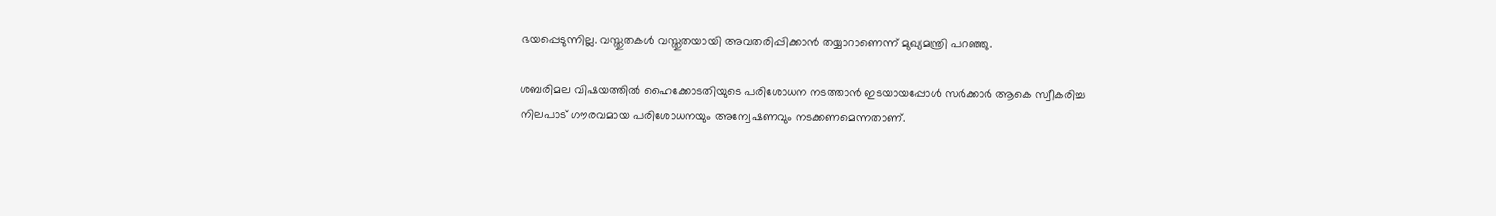ഭയപ്പെടുന്നില്ല. വസ്തുതകള്‍ വസ്തുതയായി അവതരിപ്പിക്കാന്‍ തയ്യാറാണെന്ന് മുഖ്യമന്ത്രി പറഞ്ഞു.

ശബരിമല വിഷയത്തില്‍ ഹൈക്കോടതിയുടെ പരിശോധന നടത്താന്‍ ഇടയായപ്പോള്‍ സര്‍ക്കാര്‍ ആകെ സ്വീകരിച്ച നിലപാട് ഗൗരവമായ പരിശോധനയും അന്വേഷണവും നടക്കണമെന്നതാണ്.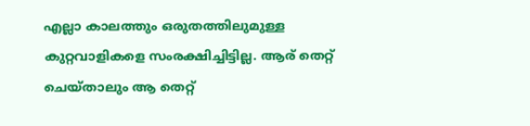എല്ലാ കാലത്തും ഒരുതത്തിലുമുള്ള കുറ്റവാളികളെ സംരക്ഷിച്ചിട്ടില്ല. ആര് തെറ്റ് ചെയ്താലും ആ തെറ്റ്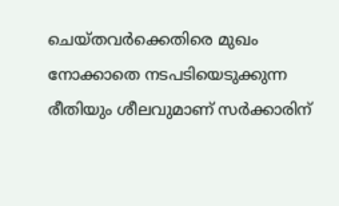ചെയ്തവര്‍ക്കെതിരെ മുഖം നോക്കാതെ നടപടിയെടുക്കുന്ന രീതിയും ശീലവുമാണ് സര്‍ക്കാരിന്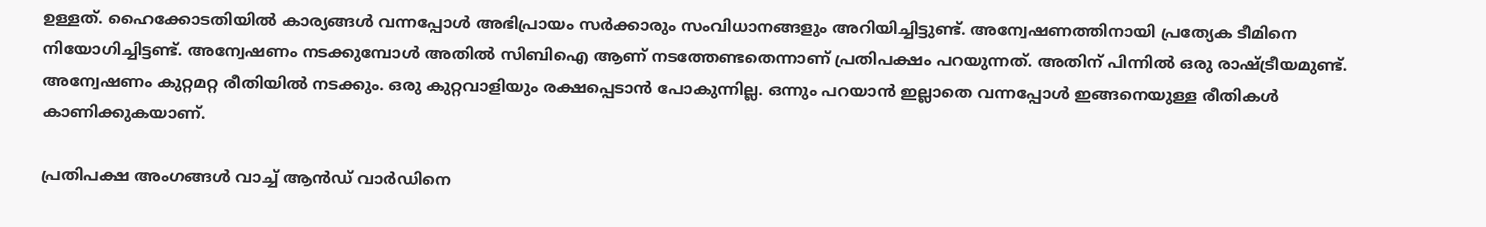ഉള്ളത്. ഹൈക്കോടതിയില്‍ കാര്യങ്ങള്‍ വന്നപ്പോള്‍ അഭിപ്രായം സര്‍ക്കാരും സംവിധാനങ്ങളും അറിയിച്ചിട്ടുണ്ട്. അന്വേഷണത്തിനായി പ്രത്യേക ടീമിനെ നിയോഗിച്ചിട്ടണ്ട്. അന്വേഷണം നടക്കുമ്പോള്‍ അതില്‍ സിബിഐ ആണ് നടത്തേണ്ടതെന്നാണ് പ്രതിപക്ഷം പറയുന്നത്. അതിന് പിന്നില്‍ ഒരു രാഷ്ട്രീയമുണ്ട്. അന്വേഷണം കുറ്റമറ്റ രീതിയില്‍ നടക്കും. ഒരു കുറ്റവാളിയും രക്ഷപ്പെടാന്‍ പോകുന്നില്ല. ഒന്നും പറയാന്‍ ഇല്ലാതെ വന്നപ്പോള്‍ ഇങ്ങനെയുള്ള രീതികള്‍ കാണിക്കുകയാണ്.

പ്രതിപക്ഷ അംഗങ്ങള്‍ വാച്ച് ആന്‍ഡ് വാര്‍ഡിനെ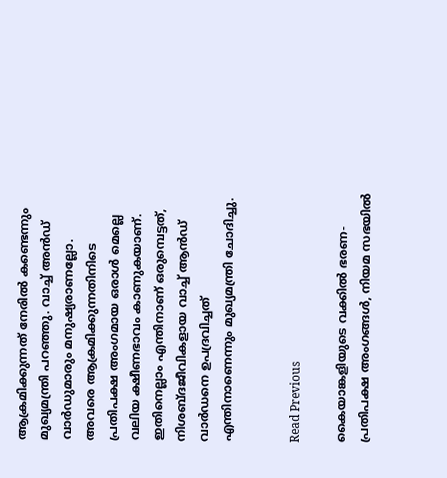ആക്രമിക്കുന്നത് നേരില്‍ കണ്ടെന്നും മുഖ്യമന്ത്രി പറഞ്ഞു. വാച്ച് അന്‍ഡ് വാര്‍ഡുമാരും മനുഷ്യരാണല്ലോ. അവരെ ആക്രമിക്കുന്നതിനിടെ പ്രതിപക്ഷ അംഗമായ ഒരാള്‍ മെല്ലെ വലിയ ക്ഷീണഭാവം കാണുകയാണ്. ഇതിനെല്ലാം എന്തിനാണ് ഒരുമ്പെട്ടത്, നിശബ്ദജീവികളായ വാച്ച് ആന്‍ഡ് വാര്‍ഡനെ ഉപദ്രവിച്ചത് എന്തിനാണെന്നും മുഖ്യമന്ത്രി ചോദിച്ചു.


Read Previous

കൈയാങ്കളിയുടെ വക്കില്‍ ഭരണ- പ്രതിപക്ഷ അംഗങ്ങള്‍, നിയമ സഭയില്‍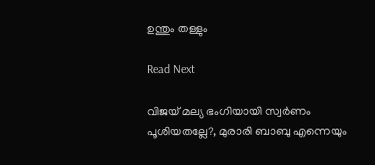ഉന്തും തള്ളും

Read Next

വിജയ് മല്യ ഭംഗിയായി സ്വര്‍ണം പൂശിയതല്ലേ?, മുരാരി ബാബു എന്നെയും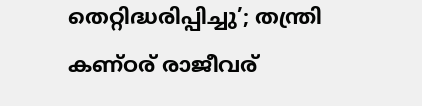തെറ്റിദ്ധരിപ്പിച്ചു’; തന്ത്രി കണ്ഠര് രാജീവര്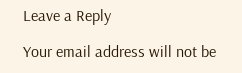Leave a Reply

Your email address will not be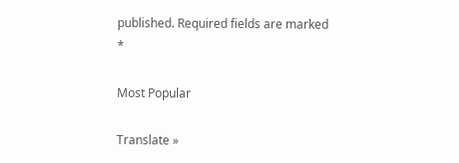published. Required fields are marked *

Most Popular

Translate »